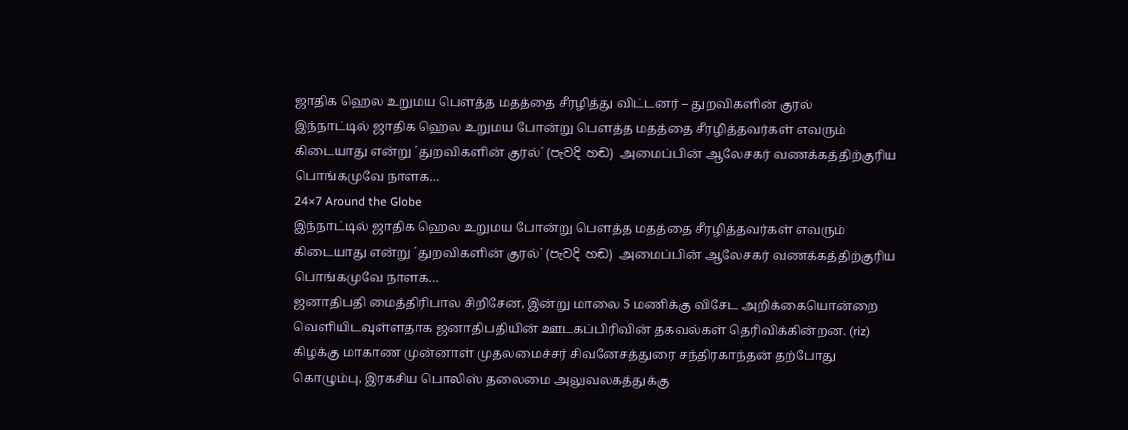ஜாதிக ஹெல உறுமய பௌத்த மதத்தை சீரழித்து விட்டனர் – துறவிகளின் குரல்
இந்நாட்டில் ஜாதிக ஹெல உறுமய போன்று பௌத்த மதத்தை சீரழித்தவர்கள் எவரும் கிடையாது என்று ´துறவிகளின் குரல்´ (පැවදි හඬ) அமைப்பின் ஆலேசகர் வணக்கத்திற்குரிய பொங்கமுவே நாளக…
24×7 Around the Globe
இந்நாட்டில் ஜாதிக ஹெல உறுமய போன்று பௌத்த மதத்தை சீரழித்தவர்கள் எவரும் கிடையாது என்று ´துறவிகளின் குரல்´ (පැවදි හඬ) அமைப்பின் ஆலேசகர் வணக்கத்திற்குரிய பொங்கமுவே நாளக…
ஜனாதிபதி மைத்திரிபால சிறிசேன, இன்று மாலை 5 மணிக்கு விசேட அறிக்கையொன்றை வெளியிடவுள்ளதாக ஜனாதிபதியின் ஊடகப்பிரிவின் தகவல்கள் தெரிவிக்கின்றன. (riz)
கிழக்கு மாகாண முன்னாள் முதலமைச்சர் சிவனேசத்துரை சந்திரகாந்தன் தற்போது கொழும்பு, இரகசிய பொலிஸ் தலைமை அலுவலகத்துக்கு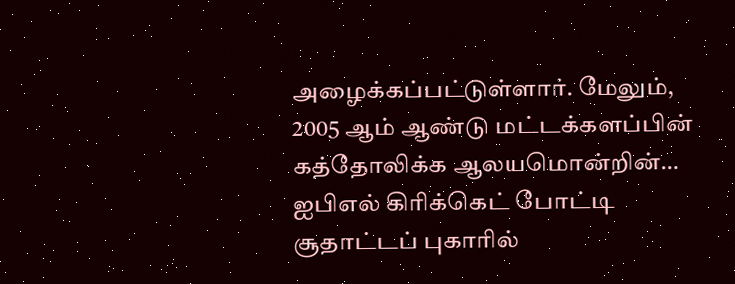அழைக்கப்பட்டுள்ளார். மேலும், 2005 ஆம் ஆண்டு மட்டக்களப்பின் கத்தோலிக்க ஆலயமொன்றின்…
ஐபிஎல் கிரிக்கெட் போட்டி சூதாட்டப் புகாரில்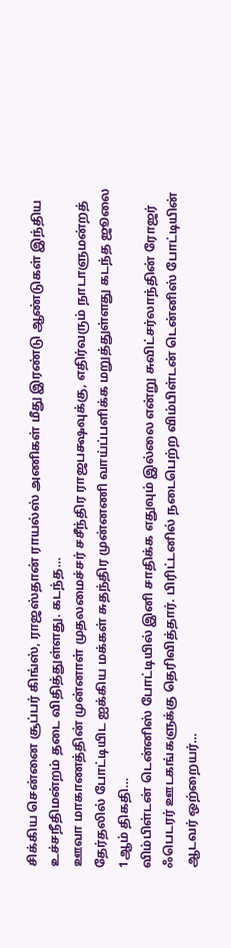சிக்கிய சென்னை சூப்பர் கிங்ஸ், ராஜஸ்தான் ராயல்ஸ் அணிகள் மீது இரண்டு ஆண்டுகள் இந்திய உச்சநீதிமன்றம் தடை விதித்துள்ளது. கடந்த…
ஊவா மாகாணத்தின் முன்னாள் முதலமைச்சர் சசீந்திர ராஜபக்ஷவுக்கு, எதிர்வரும் நாடாளுமன்றத் தேர்தலில் போட்டியிட ஐக்கிய மக்கள் சுதந்திர முன்னணி வாய்ப்பளிக்க மறுத்துள்ளது கடந்த ஜூலை 1ஆம் திகதி…
விம்பிள்டன் டென்னிஸ் போட்டியில் இனி சாதிக்க எதுவும் இல்லை என்று சுவிட்சர்லாந்தின் ரோஜர் ஃபெடரர் ஊடகங்களுக்கு தெரிவித்தார். பிரிட்டனில் நடைபெற்ற விம்பிள்டன் டென்னிஸ் போட்டியின் ஆடவர் ஒற்றையர்…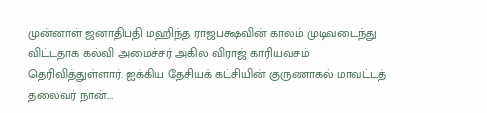முன்னாள் ஜனாதிபதி மஹிந்த ராஜபக்ஷவின் காலம் முடிவடைந்து விட்டதாக கல்வி அமைச்சர் அகில விராஜ் காரியவசம் தெரிவித்துள்ளார். ஐக்கிய தேசியக் கட்சியின் குருணாகல் மாவட்டத் தலைவர் நான்.…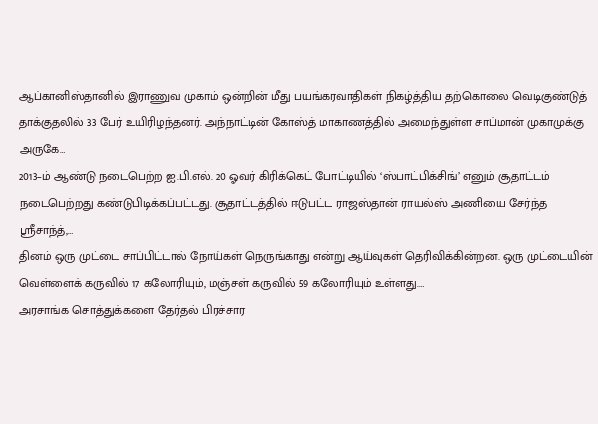ஆப்கானிஸ்தானில் இராணுவ முகாம் ஒன்றின் மீது பயங்கரவாதிகள் நிகழ்த்திய தற்கொலை வெடிகுண்டுத் தாக்குதலில் 33 பேர் உயிரிழந்தனர். அந்நாட்டின் கோஸ்த் மாகாணத்தில் அமைந்துள்ள சாப்மான் முகாமுக்கு அருகே…
2013–ம் ஆண்டு நடைபெற்ற ஐ.பி.எல். 20 ஓவர் கிரிக்கெட் போட்டியில் ‘ஸ்பாட்பிக்சிங்’ எனும் சூதாட்டம் நடைபெற்றது கண்டுபிடிக்கப்பட்டது. சூதாட்டத்தில் ஈடுபட்ட ராஜஸ்தான் ராயல்ஸ் அணியை சேர்ந்த ஸ்ரீசாந்த்,…
தினம் ஒரு முட்டை சாப்பிட்டால் நோய்கள் நெருங்காது என்று ஆய்வுகள் தெரிவிக்கின்றன. ஒரு முட்டையின் வெள்ளைக் கருவில் 17 கலோரியும், மஞ்சள் கருவில் 59 கலோரியும் உள்ளது.…
அரசாங்க சொத்துக்களை தேர்தல் பிரச்சார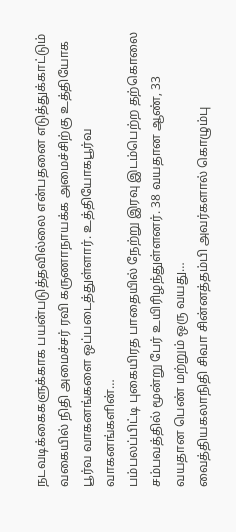நடவடிக்கைகளுக்காக பயன்படுத்தவில்லை என்பதனை எடுத்துக்காட்டும் வகையில் நிதி அமைச்சர் ரவி கருணாநாயக்க அமைச்சிற்கு உத்தியோக பூர்வ வாகனங்களை ஒப்படைத்துள்ளார். உத்தியோகபூர்வ வாகனங்களின்…
பம்பலப்பிட்டி புகையிரத பாதையில் நேற்று இரவு இடம்பெற்ற தற்கொலை சம்பவத்தில் மூன்று பேர் உயிரிழந்துள்ளனர். 38 வயதான ஆண், 33 வயதான பெண் மற்றும் ஒரு வயது…
வைத்தியகலாநிதி சிவா சின்னத்தம்பி அவர்களால் கொழும்பு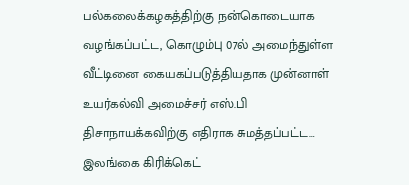பல்கலைக்கழகத்திற்கு நன்கொடையாக வழங்கப்பட்ட, கொழும்பு 07ல் அமைந்துள்ள வீட்டினை கையகப்படுத்தியதாக முன்னாள் உயர்கல்வி அமைச்சர் எஸ்.பி திசாநாயக்கவிற்கு எதிராக சுமத்தப்பட்ட…
இலங்கை கிரிக்கெட்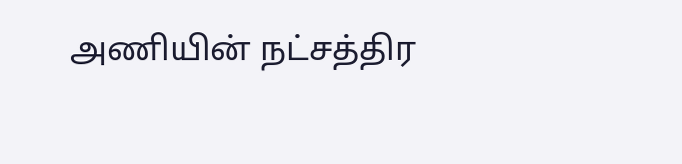அணியின் நட்சத்திர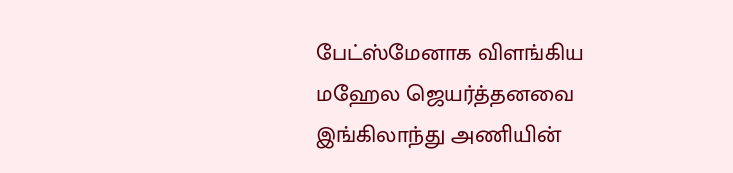பேட்ஸ்மேனாக விளங்கிய மஹேல ஜெயர்த்தனவை இங்கிலாந்து அணியின்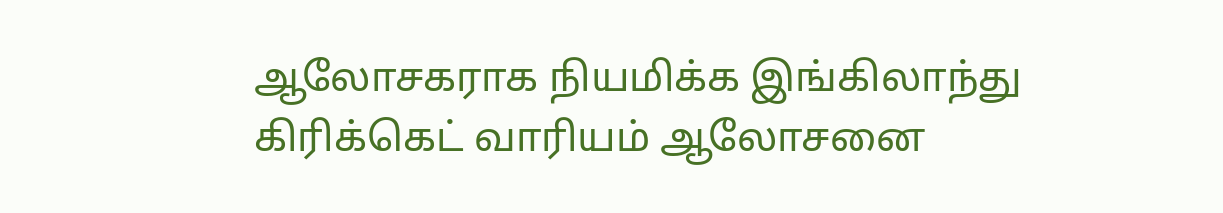ஆலோசகராக நியமிக்க இங்கிலாந்து கிரிக்கெட் வாரியம் ஆலோசனை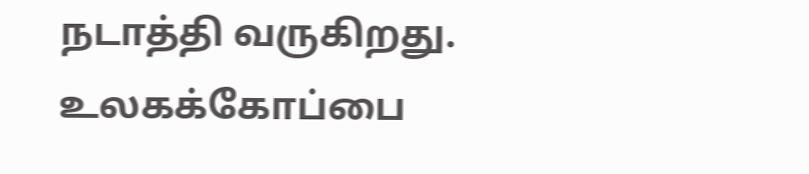நடாத்தி வருகிறது. உலகக்கோப்பை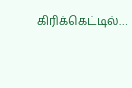கிரிக்கெட்டில்…